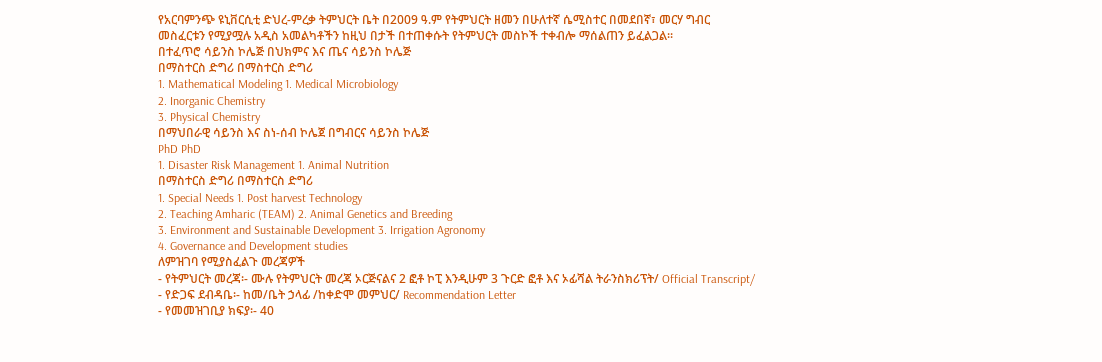የአርባምንጭ ዩኒቨርሲቲ ድህረ-ምረቃ ትምህርት ቤት በ2009 ዓ.ም የትምህርት ዘመን በሁለተኛ ሴሚስተር በመደበኛ፣ መርሃ ግብር መስፈርቱን የሚያሟሉ አዲስ አመልካቶችን ከዚህ በታች በተጠቀሱት የትምህርት መስኮች ተቀብሎ ማሰልጠን ይፈልጋል፡፡
በተፈጥሮ ሳይንስ ኮሌጅ በህክምና እና ጤና ሳይንስ ኮሌጅ
በማስተርስ ድግሪ በማስተርስ ድግሪ
1. Mathematical Modeling 1. Medical Microbiology
2. Inorganic Chemistry
3. Physical Chemistry
በማህበራዊ ሳይንስ እና ስነ-ሰብ ኮሌጀ በግብርና ሳይንስ ኮሌጅ
PhD PhD
1. Disaster Risk Management 1. Animal Nutrition
በማስተርስ ድግሪ በማስተርስ ድግሪ
1. Special Needs 1. Post harvest Technology
2. Teaching Amharic (TEAM) 2. Animal Genetics and Breeding
3. Environment and Sustainable Development 3. Irrigation Agronomy
4. Governance and Development studies
ለምዝገባ የሚያስፈልጉ መረጃዎች
- የትምህርት መረጃ፡- ሙሉ የትምህርት መረጃ ኦርጅናልና 2 ፎቶ ኮፒ እንዲሁም 3 ጉርድ ፎቶ እና ኦፊሻል ትራንስክሪፕት/ Official Transcript/
- የድጋፍ ደብዳቤ፡- ከመ/ቤት ኃላፊ /ከቀድሞ መምህር/ Recommendation Letter
- የመመዝገቢያ ክፍያ፡- 40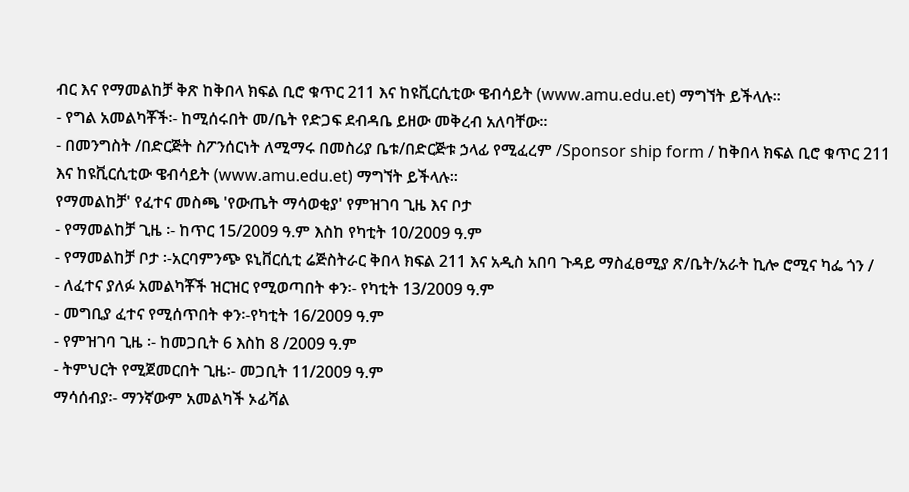ብር እና የማመልከቻ ቅጽ ከቅበላ ክፍል ቢሮ ቁጥር 211 እና ከዩቪርሲቲው ዌብሳይት (www.amu.edu.et) ማግኘት ይችላሉ፡፡
- የግል አመልካቾች፡- ከሚሰሩበት መ/ቤት የድጋፍ ደብዳቤ ይዘው መቅረብ አለባቸው፡፡
- በመንግስት /በድርጅት ስፖንሰርነት ለሚማሩ በመስሪያ ቤቱ/በድርጅቱ ኃላፊ የሚፈረም /Sponsor ship form / ከቅበላ ክፍል ቢሮ ቁጥር 211 እና ከዩቪርሲቲው ዌብሳይት (www.amu.edu.et) ማግኘት ይችላሉ፡፡
የማመልከቻ' የፈተና መስጫ 'የውጤት ማሳወቂያ' የምዝገባ ጊዜ እና ቦታ
- የማመልከቻ ጊዜ ፡- ከጥር 15/2009 ዓ.ም እስከ የካቲት 10/2009 ዓ.ም
- የማመልከቻ ቦታ ፡-አርባምንጭ ዩኒቨርሲቲ ሬጅስትራር ቅበላ ክፍል 211 እና አዲስ አበባ ጉዳይ ማስፈፀሚያ ጽ/ቤት/አራት ኪሎ ሮሚና ካፌ ጎን /
- ለፈተና ያለፉ አመልካቾች ዝርዝር የሚወጣበት ቀን፡- የካቲት 13/2009 ዓ.ም
- መግቢያ ፈተና የሚሰጥበት ቀን፡-የካቲት 16/2009 ዓ.ም
- የምዝገባ ጊዜ ፡- ከመጋቢት 6 እስከ 8 /2009 ዓ.ም
- ትምህርት የሚጀመርበት ጊዜ፡- መጋቢት 11/2009 ዓ.ም
ማሳሰብያ፡- ማንኛውም አመልካች ኦፊሻል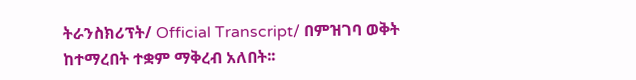ትራንስክሪፕት/ Official Transcript/ በምዝገባ ወቅት ከተማረበት ተቋም ማቅረብ አለበት፡፡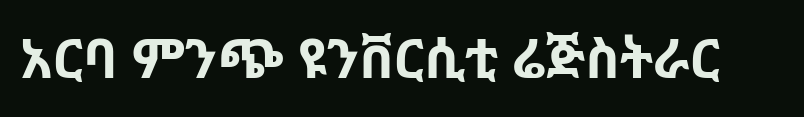አርባ ምንጭ ዩንቨርሲቲ ሬጅስትራር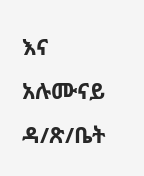እና አሉሙናይ ዳ/ጽ/ቤት